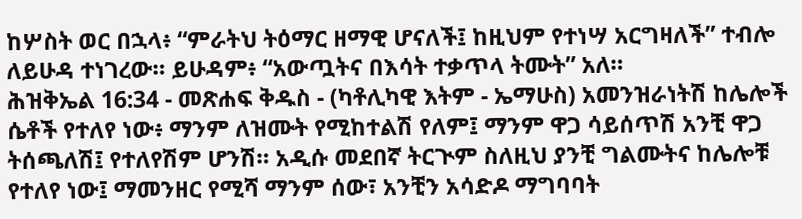ከሦስት ወር በኋላ፥ “ምራትህ ትዕማር ዘማዊ ሆናለች፤ ከዚህም የተነሣ አርግዛለች” ተብሎ ለይሁዳ ተነገረው። ይሁዳም፥ “አውጧትና በእሳት ተቃጥላ ትሙት” አለ።
ሕዝቅኤል 16:34 - መጽሐፍ ቅዱስ - (ካቶሊካዊ እትም - ኤማሁስ) አመንዝራነትሽ ከሌሎች ሴቶች የተለየ ነው፥ ማንም ለዝሙት የሚከተልሽ የለም፤ ማንም ዋጋ ሳይሰጥሽ አንቺ ዋጋ ትሰጫለሽ፤ የተለየሽም ሆንሽ። አዲሱ መደበኛ ትርጒም ስለዚህ ያንቺ ግልሙትና ከሌሎቹ የተለየ ነው፤ ማመንዘር የሚሻ ማንም ሰው፣ አንቺን አሳድዶ ማግባባት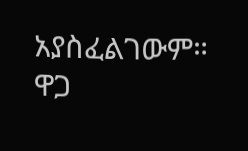አያስፈልገውም። ዋጋ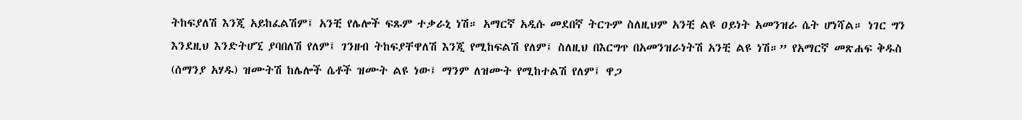ትከፍያለሽ እንጂ አይከፈልሽም፤ አንቺ የሌሎች ፍጹም ተቃራኒ ነሽ። አማርኛ አዲሱ መደበኛ ትርጉም ስለዚህም አንቺ ልዩ ዐይነት አመንዝራ ሴት ሆነሻል። ነገር ግን እንደዚህ እንድትሆኚ ያባበለሽ የለም፤ ገንዘብ ትከፍያቸዋለሽ እንጂ የሚከፍልሽ የለም፤ ስለዚህ በእርግጥ በአመንዝራነትሽ አንቺ ልዩ ነሽ።” የአማርኛ መጽሐፍ ቅዱስ (ሰማንያ አሃዱ) ዝሙትሽ ከሌሎች ሴቶች ዝሙት ልዩ ነው፤ ማንም ለዝሙት የሚከተልሽ የለም፤ ዋጋ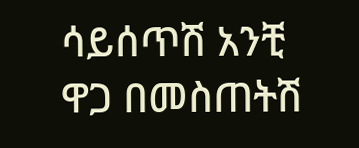ሳይሰጥሽ አንቺ ዋጋ በመስጠትሽ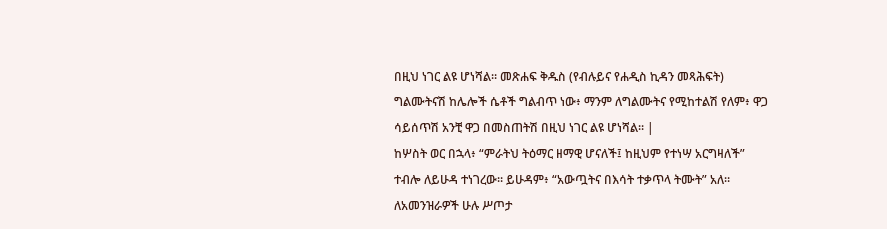በዚህ ነገር ልዩ ሆነሻል። መጽሐፍ ቅዱስ (የብሉይና የሐዲስ ኪዳን መጻሕፍት) ግልሙትናሽ ከሌሎች ሴቶች ግልብጥ ነው፥ ማንም ለግልሙትና የሚከተልሽ የለም፥ ዋጋ ሳይሰጥሽ አንቺ ዋጋ በመስጠትሽ በዚህ ነገር ልዩ ሆነሻል። |
ከሦስት ወር በኋላ፥ “ምራትህ ትዕማር ዘማዊ ሆናለች፤ ከዚህም የተነሣ አርግዛለች” ተብሎ ለይሁዳ ተነገረው። ይሁዳም፥ “አውጧትና በእሳት ተቃጥላ ትሙት” አለ።
ለአመንዝራዎች ሁሉ ሥጦታ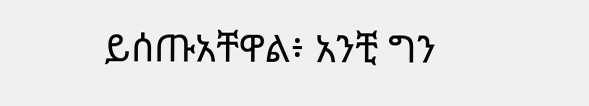ይሰጡአቸዋል፥ አንቺ ግን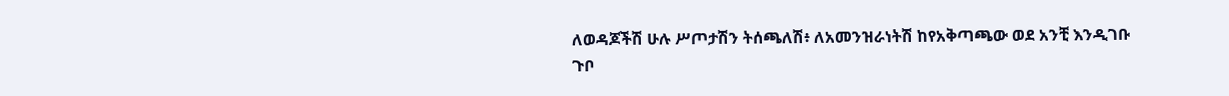ለወዳጆችሽ ሁሉ ሥጦታሽን ትሰጫለሽ፥ ለአመንዝራነትሽ ከየአቅጣጫው ወደ አንቺ እንዲገቡ ጉቦ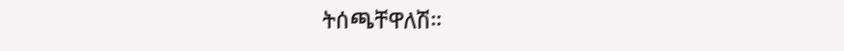ትሰጫቸዋለሽ።